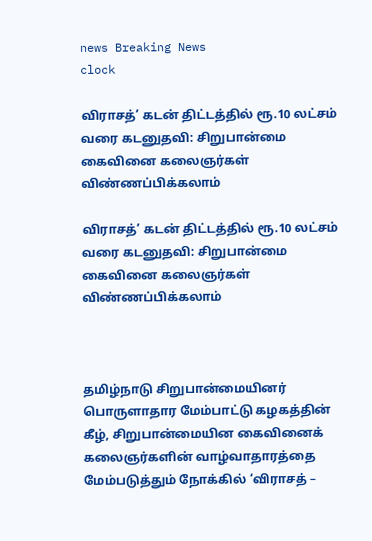news Breaking News
clock

விராசத்’ கடன் திட்டத்தில் ரூ.10 லட்சம் வரை கடனுதவி: சிறுபான்மை கைவினை கலைஞர்கள் விண்ணப்பிக்கலாம்

விராசத்’ கடன் திட்டத்தில் ரூ.10 லட்சம் வரை கடனுதவி: சிறுபான்மை கைவினை கலைஞர்கள் விண்ணப்பிக்கலாம்



தமிழ்நாடு சிறுபான்மையினர் பொருளாதார மேம்பாட்டு கழகத்தின் கீழ், சிறுபான்மையின கைவினைக் கலைஞர்களின் வாழ்வாதாரத்தை மேம்படுத்தும் நோக்கில் ‘விராசத் –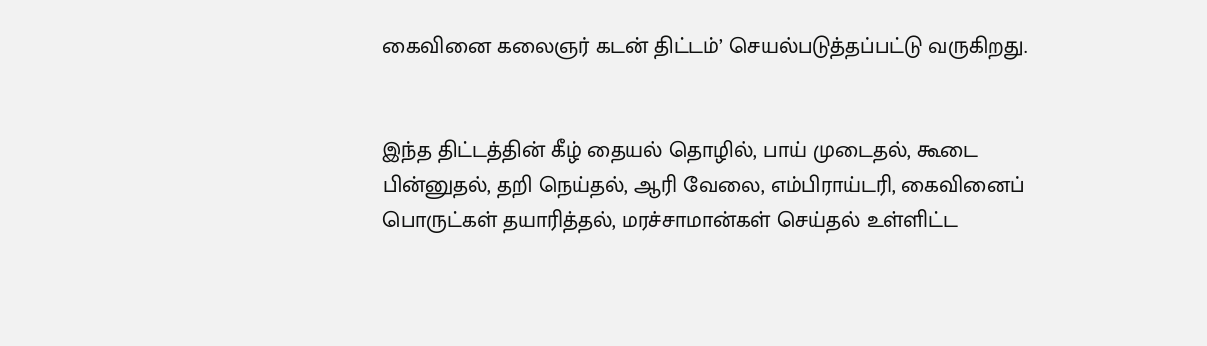கைவினை கலைஞர் கடன் திட்டம்’ செயல்படுத்தப்பட்டு வருகிறது.


இந்த திட்டத்தின் கீழ் தையல் தொழில், பாய் முடைதல், கூடை பின்னுதல், தறி நெய்தல், ஆரி வேலை, எம்பிராய்டரி, கைவினைப் பொருட்கள் தயாரித்தல், மரச்சாமான்கள் செய்தல் உள்ளிட்ட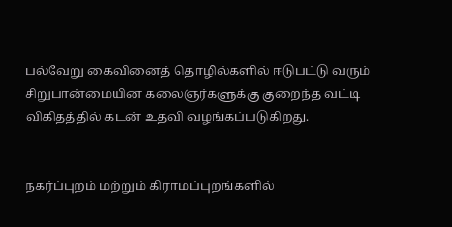பல்வேறு கைவினைத் தொழில்களில் ஈடுபட்டு வரும் சிறுபான்மையின கலைஞர்களுக்கு குறைந்த வட்டி விகிதத்தில் கடன் உதவி வழங்கப்படுகிறது.


நகர்ப்புறம் மற்றும் கிராமப்புறங்களில்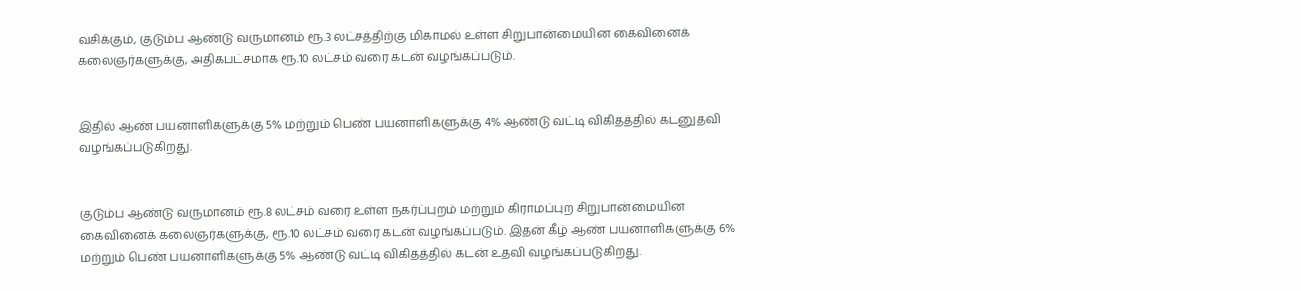வசிக்கும், குடும்ப ஆண்டு வருமானம் ரூ.3 லட்சத்திற்கு மிகாமல் உள்ள சிறுபான்மையின கைவினைக் கலைஞர்களுக்கு, அதிகபட்சமாக ரூ.10 லட்சம் வரை கடன் வழங்கப்படும்.


இதில் ஆண் பயனாளிகளுக்கு 5% மற்றும் பெண் பயனாளிகளுக்கு 4% ஆண்டு வட்டி விகிதத்தில் கடனுதவி வழங்கப்படுகிறது.


குடும்ப ஆண்டு வருமானம் ரூ.8 லட்சம் வரை உள்ள நகர்ப்புறம் மற்றும் கிராமப்புற சிறுபான்மையின கைவினைக் கலைஞர்களுக்கு, ரூ.10 லட்சம் வரை கடன் வழங்கப்படும். இதன் கீழ் ஆண் பயனாளிகளுக்கு 6% மற்றும் பெண் பயனாளிகளுக்கு 5% ஆண்டு வட்டி விகிதத்தில் கடன் உதவி வழங்கப்படுகிறது.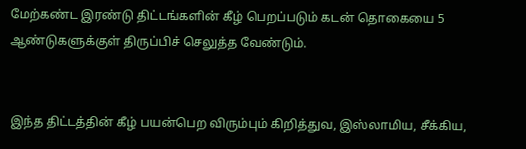மேற்கண்ட இரண்டு திட்டங்களின் கீழ் பெறப்படும் கடன் தொகையை 5 ஆண்டுகளுக்குள் திருப்பிச் செலுத்த வேண்டும்.


இந்த திட்டத்தின் கீழ் பயன்பெற விரும்பும் கிறித்துவ, இஸ்லாமிய, சீக்கிய,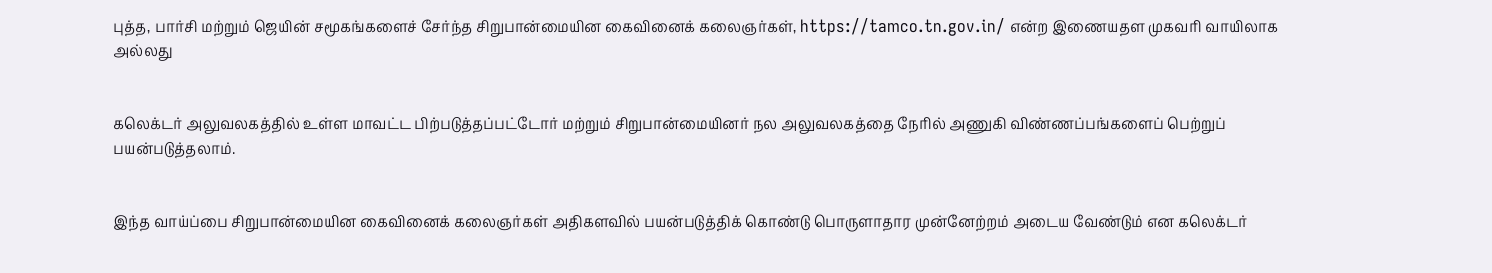புத்த, பார்சி மற்றும் ஜெயின் சமூகங்களைச் சேர்ந்த சிறுபான்மையின கைவினைக் கலைஞர்கள், https://tamco.tn.gov.in/ என்ற இணையதள முகவரி வாயிலாக அல்லது


கலெக்டர் அலுவலகத்தில் உள்ள மாவட்ட பிற்படுத்தப்பட்டோர் மற்றும் சிறுபான்மையினர் நல அலுவலகத்தை நேரில் அணுகி விண்ணப்பங்களைப் பெற்றுப் பயன்படுத்தலாம்.


இந்த வாய்ப்பை சிறுபான்மையின கைவினைக் கலைஞர்கள் அதிகளவில் பயன்படுத்திக் கொண்டு பொருளாதார முன்னேற்றம் அடைய வேண்டும் என கலெக்டர்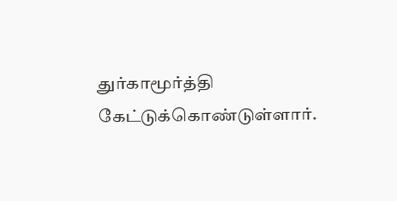துர்காமூர்த்தி கேட்டுக்கொண்டுள்ளார்.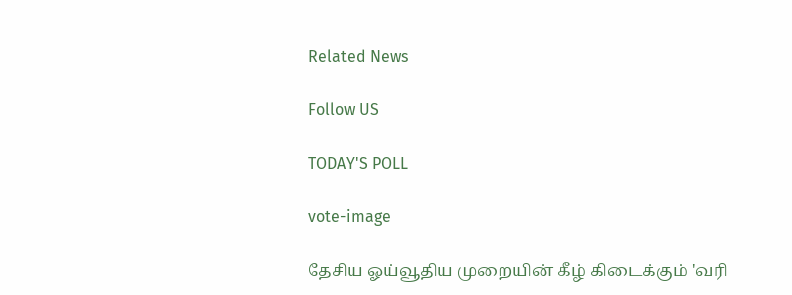Related News

Follow US

TODAY'S POLL

vote-image

தேசிய ஓய்வூதிய முறையின் கீழ் கிடைக்கும் 'வரி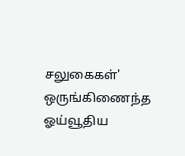சலுகைகள்' ஒருங்கிணைந்த ஓய்வூதிய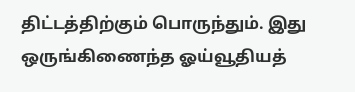திட்டத்திற்கும் பொருந்தும். இது ஒருங்கிணைந்த ஓய்வூதியத்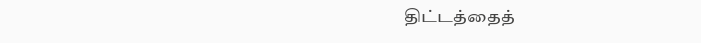திட்டத்தைத்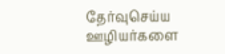தேர்வுசெய்ய ஊழியர்களை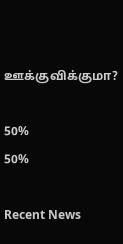ஊக்குவிக்குமா?

50%
50%

Recent News